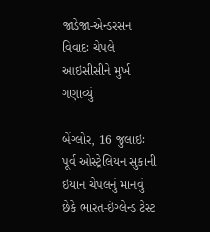જાડેજા-એન્ડરસન વિવાદઃ ચેપલે આઇસીસીને મુર્ખ ગણાવ્યું

બેંગ્લોર, 16 જુલાઇઃ પૂર્વ ઓસ્ટ્રેલિયન સુકાની ઇયાન ચેપલનું માનવું છેકે ભારત-ઇંગ્લેન્ડ ટેસ્ટ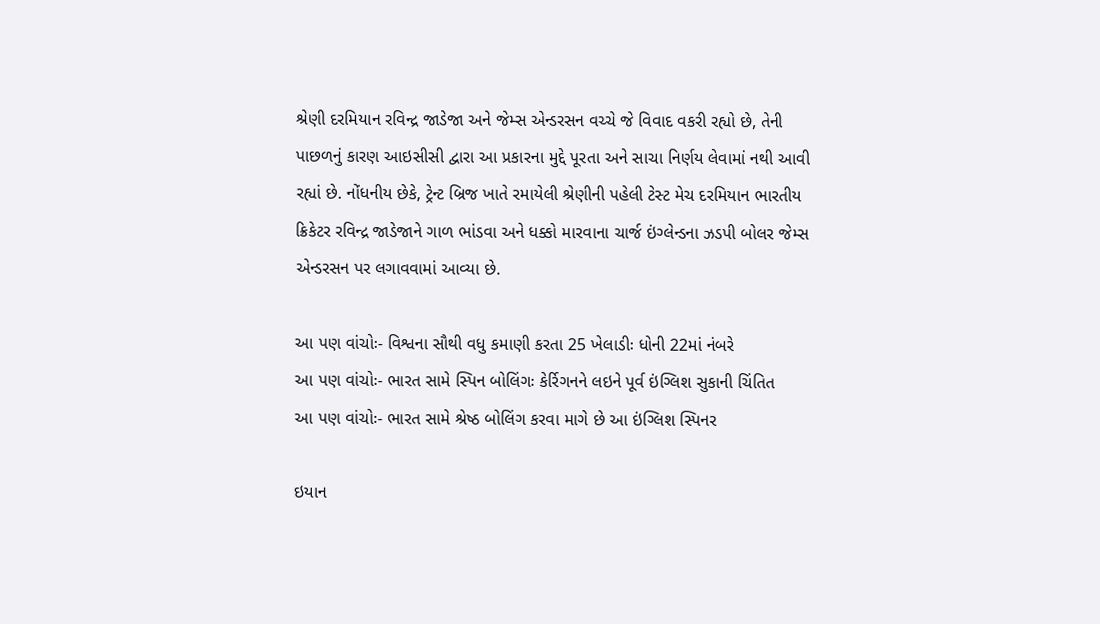શ્રેણી દરમિયાન રવિન્દ્ર જાડેજા અને જેમ્સ એન્ડરસન વચ્ચે જે વિવાદ વકરી રહ્યો છે, તેની પાછળનું કારણ આઇસીસી દ્વારા આ પ્રકારના મુદ્દે પૂરતા અને સાચા નિર્ણય લેવામાં નથી આવી રહ્યાં છે. નોંધનીય છેકે, ટ્રેન્ટ બ્રિજ ખાતે રમાયેલી શ્રેણીની પહેલી ટેસ્ટ મેચ દરમિયાન ભારતીય ક્રિકેટર રવિન્દ્ર જાડેજાને ગાળ ભાંડવા અને ધક્કો મારવાના ચાર્જ ઇંગ્લેન્ડના ઝડપી બોલર જેમ્સ એન્ડરસન પર લગાવવામાં આવ્યા છે.

આ પણ વાંચોઃ- વિશ્વના સૌથી વધુ કમાણી કરતા 25 ખેલાડીઃ ધોની 22માં નંબરે
આ પણ વાંચોઃ- ભારત સામે સ્પિન બોલિંગઃ કેર્રિગનને લઇને પૂર્વ ઇંગ્લિશ સુકાની ચિંતિત
આ પણ વાંચોઃ- ભારત સામે શ્રેષ્ઠ બોલિંગ કરવા માગે છે આ ઇંગ્લિશ સ્પિનર

ઇયાન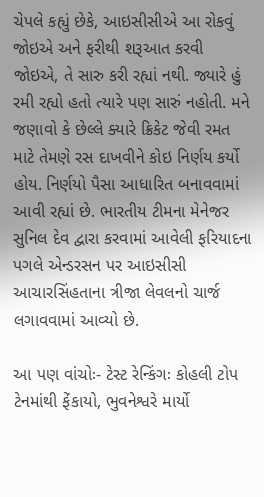ચેપલે કહ્યું છેકે, આઇસીસીએ આ રોકવું જોઇએ અને ફરીથી શરૂઆત કરવી જોઇએ, તે સારુ કરી રહ્યાં નથી. જ્યારે હું રમી રહ્યો હતો ત્યારે પણ સારું નહોતી. મને જણાવો કે છેલ્લે ક્યારે ક્રિકેટ જેવી રમત માટે તેમણે રસ દાખવીને કોઇ નિર્ણય કર્યો હોય. નિર્ણયો પૈસા આધારિત બનાવવામાં આવી રહ્યાં છે. ભારતીય ટીમના મેનેજર સુનિલ દેવ દ્વારા કરવામાં આવેલી ફરિયાદના પગલે એન્ડરસન પર આઇસીસી આચારસિંહતાના ત્રીજા લેવલનો ચાર્જ લગાવવામાં આવ્યો છે.

આ પણ વાંચોઃ- ટેસ્ટ રેન્કિંગઃ કોહલી ટોપ ટેનમાંથી ફેંકાયો, ભુવનેશ્વરે માર્યો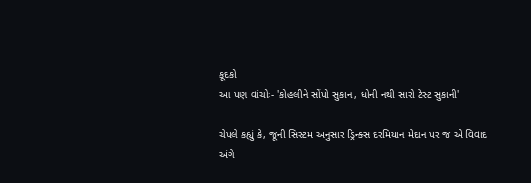કૂદકો
આ પણ વાંચોઃ- 'કોહલીને સોંપો સુકાન, ધોની નથી સારો ટેસ્ટ સુકાની'

ચેપલે કહ્યું કે, જૂની સિસ્ટમ અનુસાર ડ્રિન્ક્સ દરમિયાન મેદાન પર જ એ વિવાદ અંગે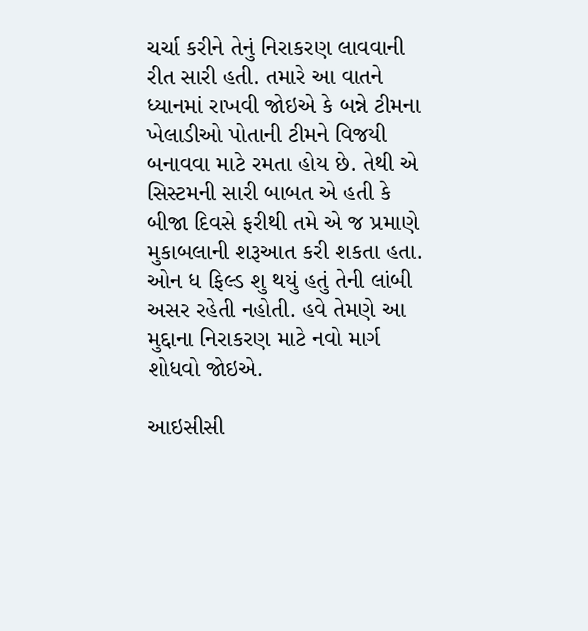ચર્ચા કરીને તેનું નિરાકરણ લાવવાની રીત સારી હતી. તમારે આ વાતને ધ્યાનમાં રાખવી જોઇએ કે બન્ને ટીમના ખેલાડીઓ પોતાની ટીમને વિજયી બનાવવા માટે રમતા હોય છે. તેથી એ સિસ્ટમની સારી બાબત એ હતી કે બીજા દિવસે ફરીથી તમે એ જ પ્રમાણે મુકાબલાની શરૂઆત કરી શકતા હતા. ઓન ધ ફિલ્ડ શુ થયું હતું તેની લાંબી અસર રહેતી નહોતી. હવે તેમણે આ મુદ્દાના નિરાકરણ માટે નવો માર્ગ શોધવો જોઇએ.

આઇસીસી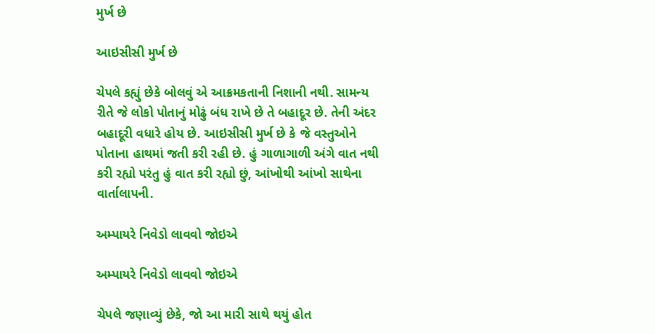મુર્ખ છે

આઇસીસી મુર્ખ છે

ચેપલે કહ્યું છેકે બોલવું એ આક્રમકતાની નિશાની નથી. સામન્ય રીતે જે લોકો પોતાનું મોઢું બંધ રાખે છે તે બહાદૂર છે. તેની અંદર બહાદૂરી વધારે હોય છે. આઇસીસી મુર્ખ છે કે જે વસ્તુઓને પોતાના હાથમાં જતી કરી રહી છે. હું ગાળાગાળી અંગે વાત નથી કરી રહ્યો પરંતુ હું વાત કરી રહ્યો છું, આંખોથી આંખો સાથેના વાર્તાલાપની.

અમ્પાયરે નિવેડો લાવવો જોઇએ

અમ્પાયરે નિવેડો લાવવો જોઇએ

ચેપલે જણાવ્યું છેકે, જો આ મારી સાથે થયું હોત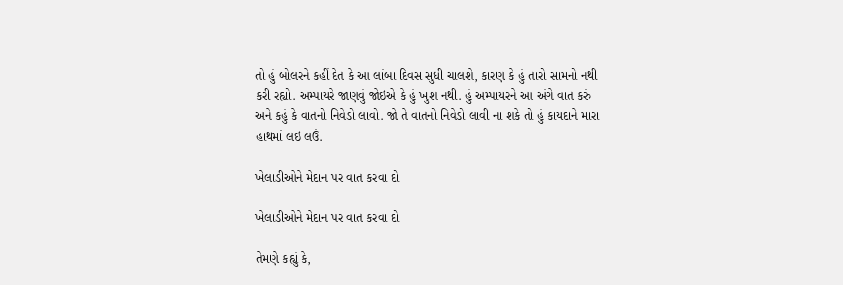તો હું બોલરને કહીં દેત કે આ લાંબા દિવસ સુધી ચાલશે, કારણ કે હું તારો સામનો નથી કરી રહ્યો. અમ્પાયરે જાણવું જોઇએ કે હું ખુશ નથી. હું અમ્પાયરને આ અંગે વાત કરું અને કહું કે વાતનો નિવેડો લાવો. જો તે વાતનો નિવેડો લાવી ના શકે તો હું કાયદાને મારા હાથમાં લઇ લઉં.

ખેલાડીઓને મેદાન પર વાત કરવા દો

ખેલાડીઓને મેદાન પર વાત કરવા દો

તેમણે કહ્યું કે,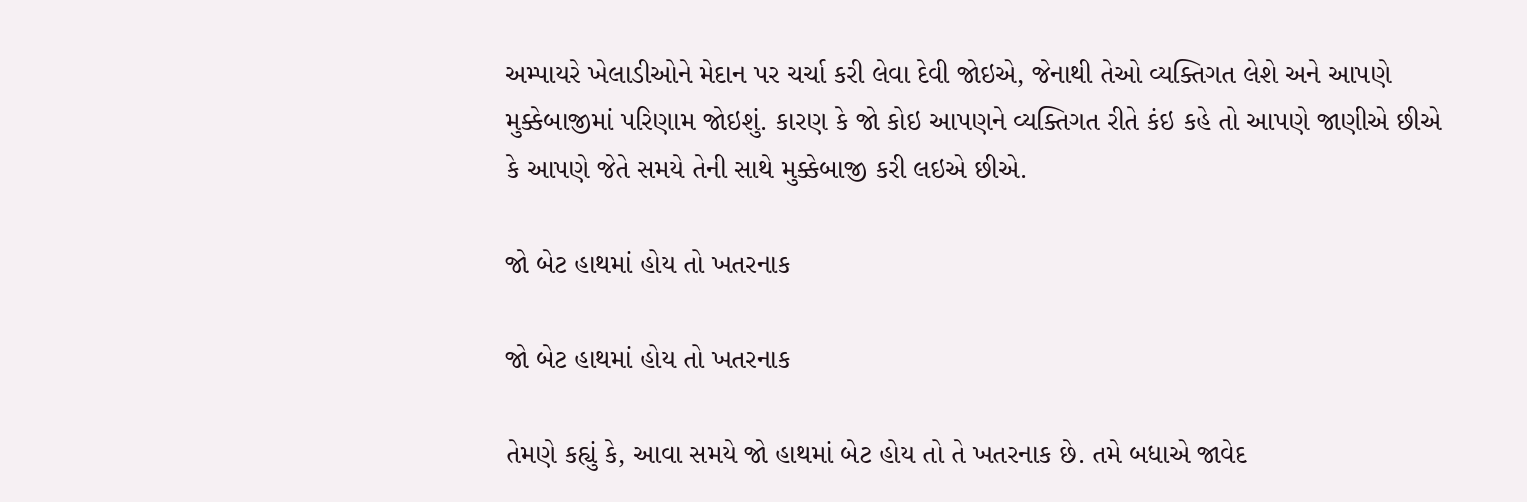અમ્પાયરે ખેલાડીઓને મેદાન પર ચર્ચા કરી લેવા દેવી જોઇએ, જેનાથી તેઓ વ્યક્તિગત લેશે અને આપણે મુક્કેબાજીમાં પરિણામ જોઇશું. કારણ કે જો કોઇ આપણને વ્યક્તિગત રીતે કંઇ કહે તો આપણે જાણીએ છીએ કે આપણે જેતે સમયે તેની સાથે મુક્કેબાજી કરી લઇએ છીએ.

જો બેટ હાથમાં હોય તો ખતરનાક

જો બેટ હાથમાં હોય તો ખતરનાક

તેમણે કહ્યું કે, આવા સમયે જો હાથમાં બેટ હોય તો તે ખતરનાક છે. તમે બધાએ જાવેદ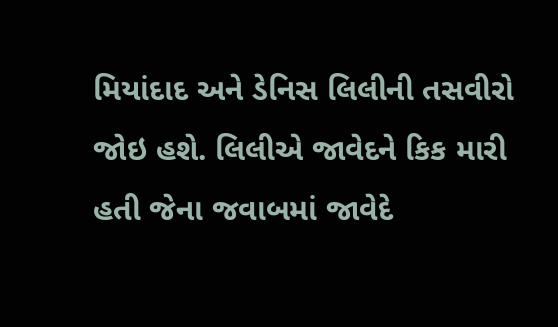મિયાંદાદ અને ડેનિસ લિલીની તસવીરો જોઇ હશે. લિલીએ જાવેદને કિક મારી હતી જેના જવાબમાં જાવેદે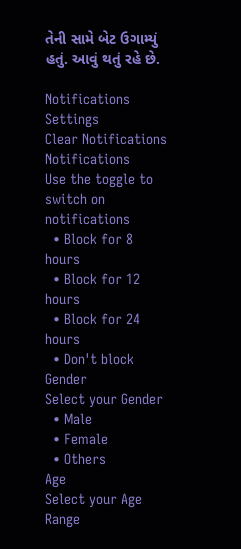તેની સામે બેટ ઉગામ્યું હતું. આવું થતું રહે છે.

Notifications
Settings
Clear Notifications
Notifications
Use the toggle to switch on notifications
  • Block for 8 hours
  • Block for 12 hours
  • Block for 24 hours
  • Don't block
Gender
Select your Gender
  • Male
  • Female
  • Others
Age
Select your Age Range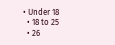• Under 18
  • 18 to 25
  • 26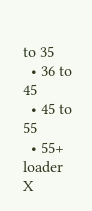to 35
  • 36 to 45
  • 45 to 55
  • 55+
loader
X